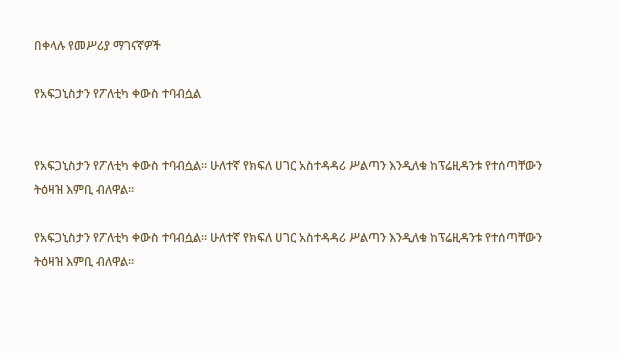በቀላሉ የመሥሪያ ማገናኛዎች

የአፍጋኒስታን የፖለቲካ ቀውስ ተባብሷል


የአፍጋኒስታን የፖለቲካ ቀውስ ተባብሷል። ሁለተኛ የክፍለ ሀገር አስተዳዳሪ ሥልጣን እንዲለቁ ከፕሬዚዳንቱ የተሰጣቸውን ትዕዛዝ እምቢ ብለዋል።

የአፍጋኒስታን የፖለቲካ ቀውስ ተባብሷል። ሁለተኛ የክፍለ ሀገር አስተዳዳሪ ሥልጣን እንዲለቁ ከፕሬዚዳንቱ የተሰጣቸውን ትዕዛዝ እምቢ ብለዋል።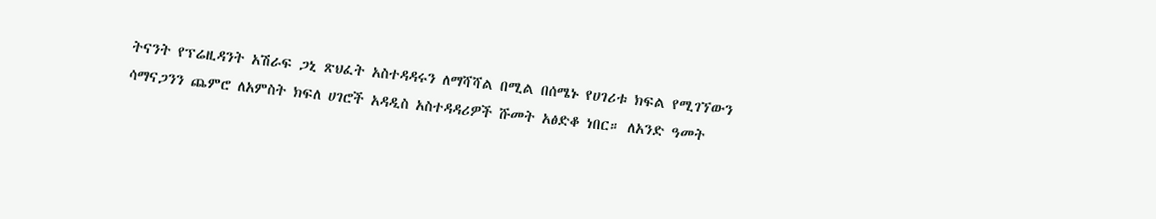ትናንት የፕሬዚዳንት አሽራፍ ጋኒ ጽህፈት አስተዳዳሩን ለማሻሻል በሚል በሰሜኑ የሀገሪቱ ክፍል የሚገኘውን ሳማናጋንን ጨምሮ ለአምስት ክፍለ ሀገሮች አዳዲስ አስተዳዳሪዎች ሹመት አፅድቆ ነበር። ለአንድ ዓመት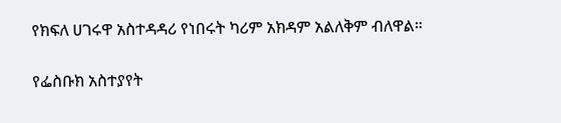የክፍለ ሀገሩዋ አስተዳዳሪ የነበሩት ካሪም አክዳም አልለቅም ብለዋል።

የፌስቡክ አስተያየት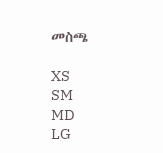መስጫ

XS
SM
MD
LG